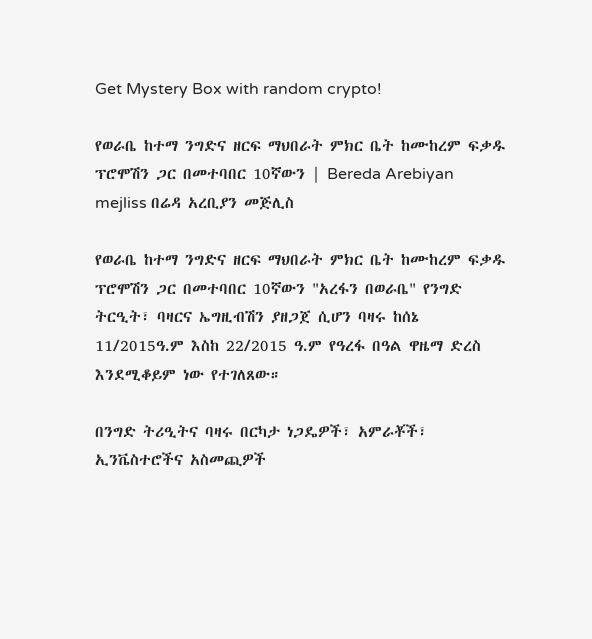Get Mystery Box with random crypto!

የወራቤ ከተማ ንግድና ዘርፍ ማህበራት ምክር ቤት ከሙከረም ፍቃዱ ፕሮሞሽን ጋር በመተባበር 10ኛውን | Bereda Arebiyan mejliss በሬዳ አረቢያን መጅሊስ

የወራቤ ከተማ ንግድና ዘርፍ ማህበራት ምክር ቤት ከሙከረም ፍቃዱ ፕሮሞሽን ጋር በመተባበር 10ኛውን "አረፋን በወራቤ" የንግድ ትርዒት፣ ባዛርና ኤግዚብሽን ያዘጋጀ ሲሆን ባዛሩ ከሰኔ 11/2015ዓ.ም እስከ 22/2015 ዓ.ም የዓረፋ በዓል ዋዜማ ድረስ እንደሚቆይም ነው የተገለጸው።

በንግድ ትሪዒትና ባዛሩ በርካታ ነጋዴዎች፣ አምራቾች፣ ኢንቬስተሮችና አስመጪዎች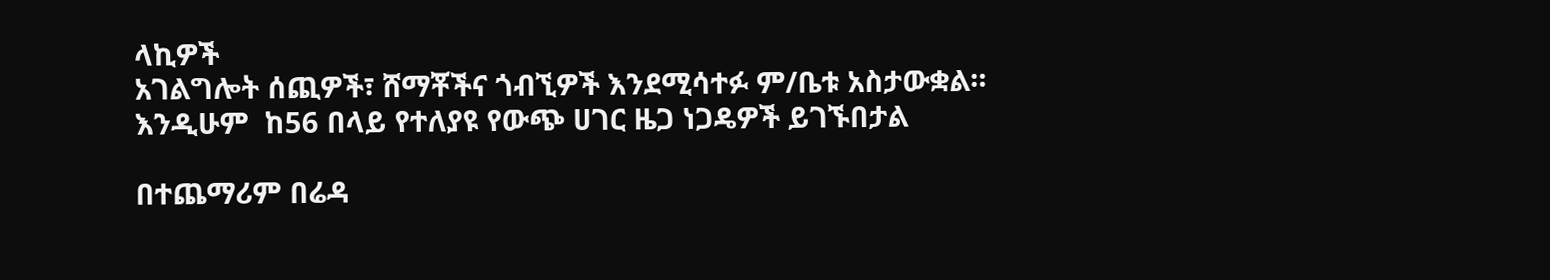ላኪዎች
አገልግሎት ሰጪዎች፣ ሸማቾችና ጎብኚዎች እንደሚሳተፉ ም/ቤቱ አስታውቋል።
እንዲሁም  ከ56 በላይ የተለያዩ የውጭ ሀገር ዜጋ ነጋዴዎች ይገኙበታል

በተጨማሪም በሬዳ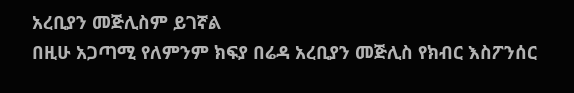አረቢያን መጅሊስም ይገኛል
በዚሁ አጋጣሚ የለምንም ክፍያ በሬዳ አረቢያን መጅሊስ የክብር እስፖንሰር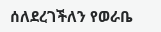ሰለደረገችለን የወራቤ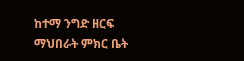ከተማ ንግድ ዘርፍ ማህበራት ምክር ቤት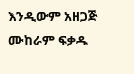እንዲውም አዘጋጅ ሙከራም ፍቃዱ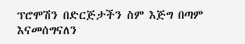ፕሮሞሽን በድርጅታችን ስም እጅግ በጣም እናመሰግናለን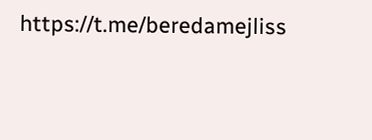https://t.me/beredamejliss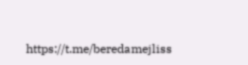https://t.me/beredamejliss